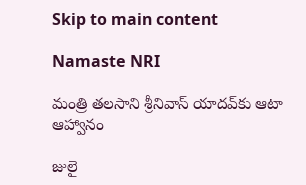Skip to main content

Namaste NRI

మంత్రి తలసాని శ్రీనివాస్‌ యాదవ్‌కు ఆటా ఆహ్వానం

జులై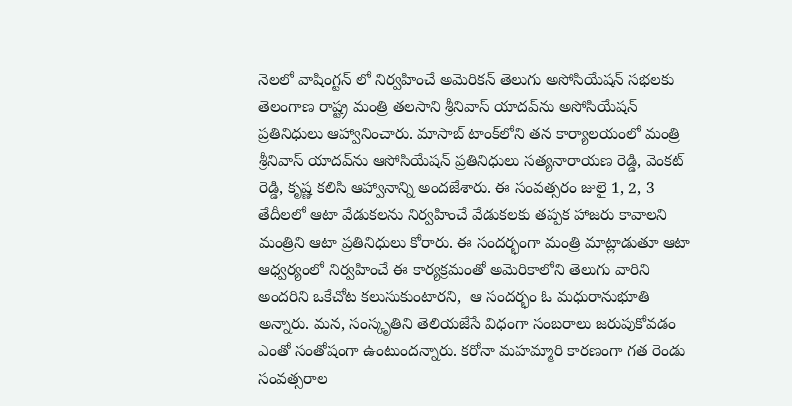నెలలో వాషింగ్టన్‌ లో నిర్వహించే అమెరికన్‌ తెలుగు అసోసియేషన్‌ సభలకు తెలంగాణ రాష్ట్ర మంత్రి తలసాని శ్రీనివాస్‌ యాదవ్‌ను అసోసియేషన్‌ ప్రతినిధులు ఆహ్వానించారు. మాసాబ్‌ టాంక్‌లోని తన కార్యాలయంలో మంత్రి శ్రీనివాస్‌ యాదవ్‌ను ఆసోసియేషన్‌ ప్రతినిధులు సత్యనారాయణ రెడ్డి, వెంకట్‌ రెడ్డి, కృష్ణ కలిసి ఆహ్వానాన్ని అందజేశారు. ఈ సంవత్సరం జులై 1, 2, 3 తేదీలలో ఆటా వేడుకలను నిర్వహించే వేడుకలకు తప్పక హాజరు కావాలని మంత్రిని ఆటా ప్రతినిధులు కోరారు. ఈ సందర్భంగా మంత్రి మాట్లాడుతూ ఆటా ఆధ్వర్యంలో నిర్వహించే ఈ కార్యక్రమంతో అమెరికాలోని తెలుగు వారిని అందరిని ఒకేచోట కలుసుకుంటారని,  ఆ సందర్భం ఓ మధురానుభూతి అన్నారు. మన, సంస్కృతిని తెలియజేసే విధంగా సంబరాలు జరుపుకోవడం ఎంతో సంతోషంగా ఉంటుందన్నారు. కరోనా మహమ్మారి కారణంగా గత రెండు సంవత్సరాల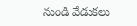నుండి వేడుకలు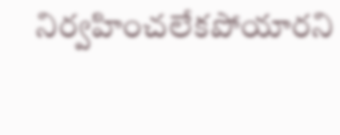నిర్వహించలేకపోయారని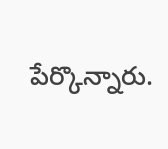పేర్కొన్నారు.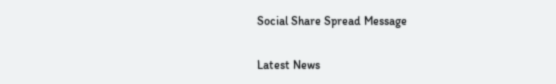Social Share Spread Message

Latest News